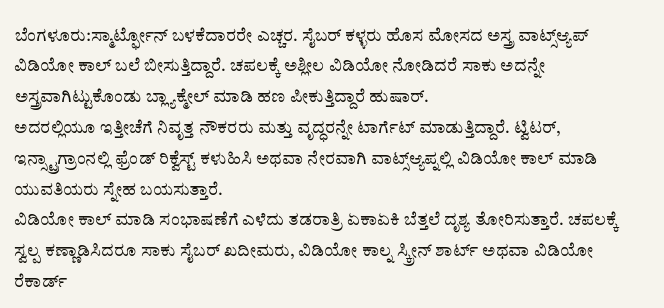ಬೆಂಗಳೂರು:ಸ್ಮಾರ್ಟ್ಫೋನ್ ಬಳಕೆದಾರರೇ ಎಚ್ಚರ. ಸೈಬರ್ ಕಳ್ಳರು ಹೊಸ ಮೋಸದ ಅಸ್ತ್ರ ವಾಟ್ಸ್ಆ್ಯಪ್ ವಿಡಿಯೋ ಕಾಲ್ ಬಲೆ ಬೀಸುತ್ತಿದ್ದಾರೆ. ಚಪಲಕ್ಕೆ ಅಶ್ಲೀಲ ವಿಡಿಯೋ ನೋಡಿದರೆ ಸಾಕು ಅದನ್ನೇ ಅಸ್ತ್ರವಾಗಿಟ್ಟುಕೊಂಡು ಬ್ಲ್ಯಾಕ್ಮೇಲ್ ಮಾಡಿ ಹಣ ಪೀಕುತ್ತಿದ್ದಾರೆ ಹುಷಾರ್.
ಅದರಲ್ಲಿಯೂ ಇತ್ತೀಚೆಗೆ ನಿವೃತ್ತ ನೌಕರರು ಮತ್ತು ವೃದ್ಧರನ್ನೇ ಟಾರ್ಗೆಟ್ ಮಾಡುತ್ತಿದ್ದಾರೆ. ಟ್ವಿಟರ್, ಇನ್ಸ್ಟ್ರಾಗ್ರಾಂನಲ್ಲಿ ಫ್ರೆಂಡ್ ರಿಕ್ವೆಸ್ಟ್ ಕಳುಹಿಸಿ ಅಥವಾ ನೇರವಾಗಿ ವಾಟ್ಸ್ಆ್ಯಪ್ನಲ್ಲಿ ವಿಡಿಯೋ ಕಾಲ್ ಮಾಡಿ ಯುವತಿಯರು ಸ್ನೇಹ ಬಯಸುತ್ತಾರೆ.
ವಿಡಿಯೋ ಕಾಲ್ ಮಾಡಿ ಸಂಭಾಷಣೆಗೆ ಎಳೆದು ತಡರಾತ್ರಿ ಏಕಾಏಕಿ ಬೆತ್ತಲೆ ದೃಶ್ಯ ತೋರಿಸುತ್ತಾರೆ. ಚಪಲಕ್ಕೆ ಸ್ವಲ್ಪ ಕಣ್ಣಾಡಿಸಿದರೂ ಸಾಕು ಸೈಬರ್ ಖದೀಮರು, ವಿಡಿಯೋ ಕಾಲ್ನ ಸ್ಕ್ರೀನ್ ಶಾರ್ಟ್ ಅಥವಾ ವಿಡಿಯೋ ರೆಕಾರ್ಡ್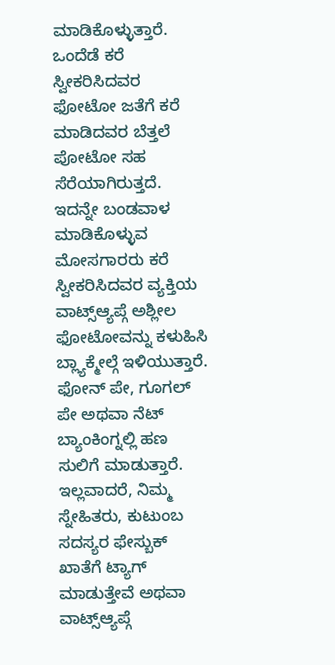ಮಾಡಿಕೊಳ್ಳುತ್ತಾರೆ. ಒಂದೆಡೆ ಕರೆ ಸ್ವೀಕರಿಸಿದವರ ಫೋಟೋ ಜತೆಗೆ ಕರೆ ಮಾಡಿದವರ ಬೆತ್ತಲೆ ಪೋಟೋ ಸಹ ಸೆರೆಯಾಗಿರುತ್ತದೆ. ಇದನ್ನೇ ಬಂಡವಾಳ ಮಾಡಿಕೊಳ್ಳುವ ಮೋಸಗಾರರು ಕರೆ ಸ್ವೀಕರಿಸಿದವರ ವ್ಯಕ್ತಿಯ ವಾಟ್ಸ್ಆ್ಯಪ್ಗೆ ಅಶ್ಲೀಲ ಫೋಟೋವನ್ನು ಕಳುಹಿಸಿ ಬ್ಲ್ಯಾಕ್ಮೇಲ್ಗೆ ಇಳಿಯುತ್ತಾರೆ. ಫೋನ್ ಪೇ, ಗೂಗಲ್ ಪೇ ಅಥವಾ ನೆಟ್ ಬ್ಯಾಂಕಿಂಗ್ನಲ್ಲಿ ಹಣ ಸುಲಿಗೆ ಮಾಡುತ್ತಾರೆ. ಇಲ್ಲವಾದರೆ, ನಿಮ್ಮ ಸ್ನೇಹಿತರು, ಕುಟುಂಬ ಸದಸ್ಯರ ಫೇಸ್ಬುಕ್ ಖಾತೆಗೆ ಟ್ಯಾಗ್ ಮಾಡುತ್ತೇವೆ ಅಥವಾ ವಾಟ್ಸ್ಆ್ಯಪ್ಗೆ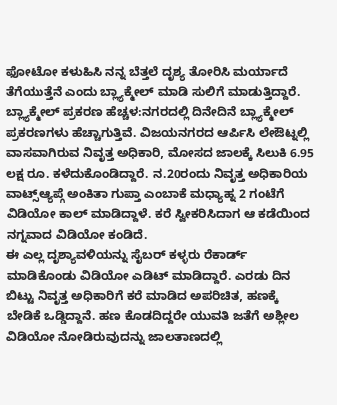ಫೋಟೋ ಕಳುಹಿಸಿ ನನ್ನ ಬೆತ್ತಲೆ ದೃಶ್ಯ ತೋರಿಸಿ ಮರ್ಯಾದೆ ತೆಗೆಯುತ್ತೆನೆ ಎಂದು ಬ್ಲ್ಯಾಕ್ಮೇಲ್ ಮಾಡಿ ಸುಲಿಗೆ ಮಾಡುತ್ತಿದ್ದಾರೆ.
ಬ್ಲ್ಯಾಕ್ಮೇಲ್ ಪ್ರಕರಣ ಹೆಚ್ಚಳ:ನಗರದಲ್ಲಿ ದಿನೇದಿನೆ ಬ್ಲ್ಯಾಕ್ಮೇಲ್ ಪ್ರಕರಣಗಳು ಹೆಚ್ಚಾಗುತ್ತಿವೆ. ವಿಜಯನಗರದ ಆರ್ಪಿಸಿ ಲೇಔಟ್ನಲ್ಲಿ ವಾಸವಾಗಿರುವ ನಿವೃತ್ತ ಅಧಿಕಾರಿ, ಮೋಸದ ಜಾಲಕ್ಕೆ ಸಿಲುಕಿ 6.95 ಲಕ್ಷ ರೂ. ಕಳೆದುಕೊಂಡಿದ್ದಾರೆ. ನ.20ರಂದು ನಿವೃತ್ತ ಅಧಿಕಾರಿಯ ವಾಟ್ಸ್ಆ್ಯಪ್ಗೆ ಅಂಕಿತಾ ಗುಪ್ತಾ ಎಂಬಾಕೆ ಮಧ್ಯಾಹ್ನ 2 ಗಂಟೆಗೆ ವಿಡಿಯೋ ಕಾಲ್ ಮಾಡಿದ್ದಾಳೆ. ಕರೆ ಸ್ವೀಕರಿಸಿದಾಗ ಆ ಕಡೆಯಿಂದ ನಗ್ನವಾದ ವಿಡಿಯೋ ಕಂಡಿದೆ.
ಈ ಎಲ್ಲ ದೃಶ್ಯಾವಳಿಯನ್ನು ಸೈಬರ್ ಕಳ್ಳರು ರೆಕಾರ್ಡ್ ಮಾಡಿಕೊಂಡು ವಿಡಿಯೋ ಎಡಿಟ್ ಮಾಡಿದ್ದಾರೆ. ಎರಡು ದಿನ ಬಿಟ್ಟು ನಿವೃತ್ತ ಅಧಿಕಾರಿಗೆ ಕರೆ ಮಾಡಿದ ಅಪರಿಚಿತ, ಹಣಕ್ಕೆ ಬೇಡಿಕೆ ಒಡ್ಡಿದ್ದಾನೆ. ಹಣ ಕೊಡದಿದ್ದರೇ ಯುವತಿ ಜತೆಗೆ ಅಶ್ಲೀಲ ವಿಡಿಯೋ ನೋಡಿರುವುದನ್ನು ಜಾಲತಾಣದಲ್ಲಿ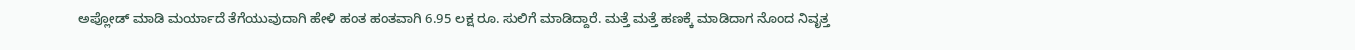ಅಪ್ಲೋಡ್ ಮಾಡಿ ಮರ್ಯಾದೆ ತೆಗೆಯುವುದಾಗಿ ಹೇಳಿ ಹಂತ ಹಂತವಾಗಿ 6.95 ಲಕ್ಷ ರೂ. ಸುಲಿಗೆ ಮಾಡಿದ್ದಾರೆ. ಮತ್ತೆ ಮತ್ತೆ ಹಣಕ್ಕೆ ಮಾಡಿದಾಗ ನೊಂದ ನಿವೃತ್ತ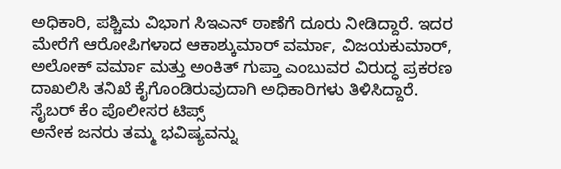ಅಧಿಕಾರಿ, ಪಶ್ಚಿಮ ವಿಭಾಗ ಸಿಇಎನ್ ಠಾಣೆಗೆ ದೂರು ನೀಡಿದ್ದಾರೆ. ಇದರ ಮೇರೆಗೆ ಆರೋಪಿಗಳಾದ ಆಕಾಶ್ಕುಮಾರ್ ವರ್ಮಾ, ವಿಜಯಕುಮಾರ್, ಅಲೋಕ್ ವರ್ಮಾ ಮತ್ತು ಅಂಕಿತ್ ಗುಪ್ತಾ ಎಂಬುವರ ವಿರುದ್ಧ ಪ್ರಕರಣ ದಾಖಲಿಸಿ ತನಿಖೆ ಕೈಗೊಂಡಿರುವುದಾಗಿ ಅಧಿಕಾರಿಗಳು ತಿಳಿಸಿದ್ದಾರೆ.
ಸೈಬರ್ ಕೆಂ ಪೊಲೀಸರ ಟಿಪ್ಸ್
ಅನೇಕ ಜನರು ತಮ್ಮ ಭವಿಷ್ಯವನ್ನು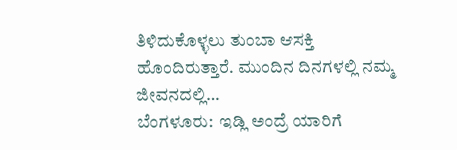ತಿಳಿದುಕೊಳ್ಳಲು ತುಂಬಾ ಆಸಕ್ತಿ ಹೊಂದಿರುತ್ತಾರೆ. ಮುಂದಿನ ದಿನಗಳಲ್ಲಿ ನಮ್ಮ ಜೀವನದಲ್ಲಿ…
ಬೆಂಗಳೂರು:  ಇಡ್ಲಿ ಅಂದ್ರೆ ಯಾರಿಗೆ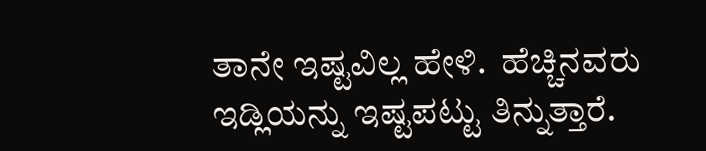ತಾನೇ ಇಷ್ಟವಿಲ್ಲ ಹೇಳಿ.  ಹೆಚ್ಚಿನವರು ಇಡ್ಲಿಯನ್ನು ಇಷ್ಟಪಟ್ಟು ತಿನ್ನುತ್ತಾರೆ.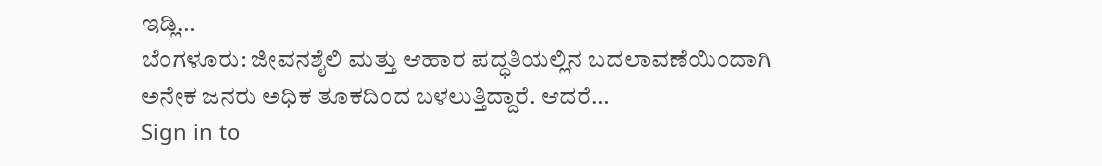ಇಡ್ಲಿ…
ಬೆಂಗಳೂರು: ಜೀವನಶೈಲಿ ಮತ್ತು ಆಹಾರ ಪದ್ಧತಿಯಲ್ಲಿನ ಬದಲಾವಣೆಯಿಂದಾಗಿ ಅನೇಕ ಜನರು ಅಧಿಕ ತೂಕದಿಂದ ಬಳಲುತ್ತಿದ್ದಾರೆ. ಆದರೆ…
Sign in to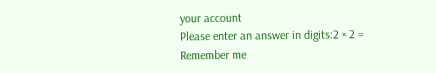your account
Please enter an answer in digits:2 × 2 =
Remember me